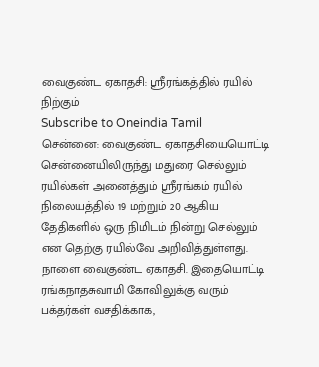வைகுண்ட ஏகாதசி: ஸ்ரீரங்கத்தில் ரயில் நிற்கும்
Subscribe to Oneindia Tamil
சென்னை: வைகுண்ட ஏகாதசியையொட்டி சென்னையிலிருந்து மதுரை செல்லும் ரயில்கள் அனைத்தும் ஸ்ரீரங்கம் ரயில் நிலையத்தில் 19 மற்றும் 20 ஆகிய தேதிகளில் ஒரு நிமிடம் நின்று செல்லும் என தெற்கு ரயில்வே அறிவித்துள்ளது.
நாளை வைகுண்ட ஏகாதசி. இதையொட்டி ரங்கநாதசுவாமி கோவிலுக்கு வரும் பக்தர்கள் வசதிக்காக,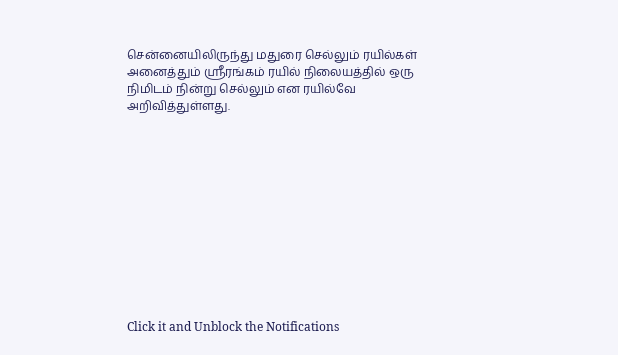சென்னையிலிருந்து மதுரை செல்லும் ரயில்கள் அனைத்தும் ஸ்ரீரங்கம் ரயில் நிலையத்தில் ஒரு நிமிடம் நின்று செல்லும் என ரயில்வே அறிவித்துள்ளது.












Click it and Unblock the Notifications